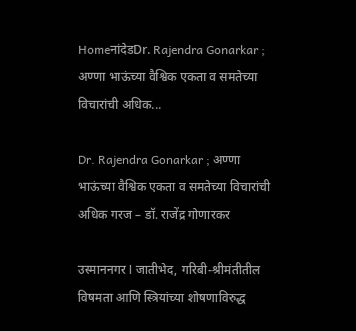HomeनांदेडDr. Rajendra Gonarkar ; अण्णा भाऊंच्या वैश्विक एकता व समतेच्या विचारांची अधिक...

Dr. Rajendra Gonarkar ; अण्णा भाऊंच्या वैश्विक एकता व समतेच्या विचारांची अधिक गरज – डॉ. राजेंद्र गोणारकर

उस्माननगर l जातीभेद, गरिबी-श्रीमंतीतील विषमता आणि स्त्रियांच्या शोषणाविरुद्ध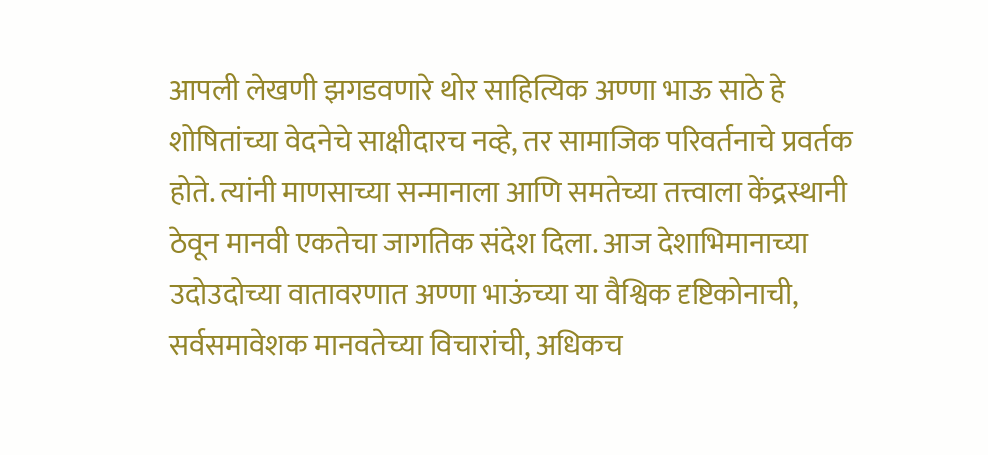आपली लेखणी झगडवणारे थोर साहित्यिक अण्णा भाऊ साठे हे शोषितांच्या वेदनेचे साक्षीदारच नव्हे, तर सामाजिक परिवर्तनाचे प्रवर्तक होते. त्यांनी माणसाच्या सन्मानाला आणि समतेच्या तत्त्वाला केंद्रस्थानी ठेवून मानवी एकतेचा जागतिक संदेश दिला. आज देशाभिमानाच्या उदोउदोच्या वातावरणात अण्णा भाऊंच्या या वैश्विक दृष्टिकोनाची, सर्वसमावेशक मानवतेच्या विचारांची, अधिकच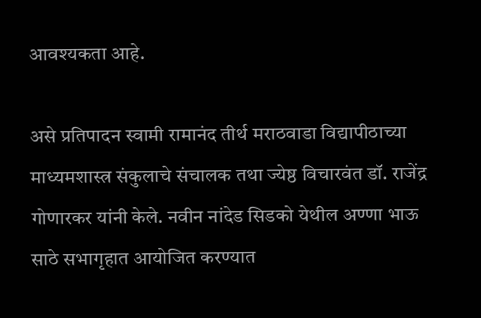आवश्यकता आहे.

असे प्रतिपादन स्वामी रामानंद तीर्थ मराठवाडा विद्यापीठाच्या माध्यमशास्त्र संकुलाचे संचालक तथा ज्येष्ठ विचारवंत डॉ. राजेंद्र गोणारकर यांनी केले. नवीन नांदेड सिडको येथील अण्णा भाऊ साठे सभागृहात आयोजित करण्यात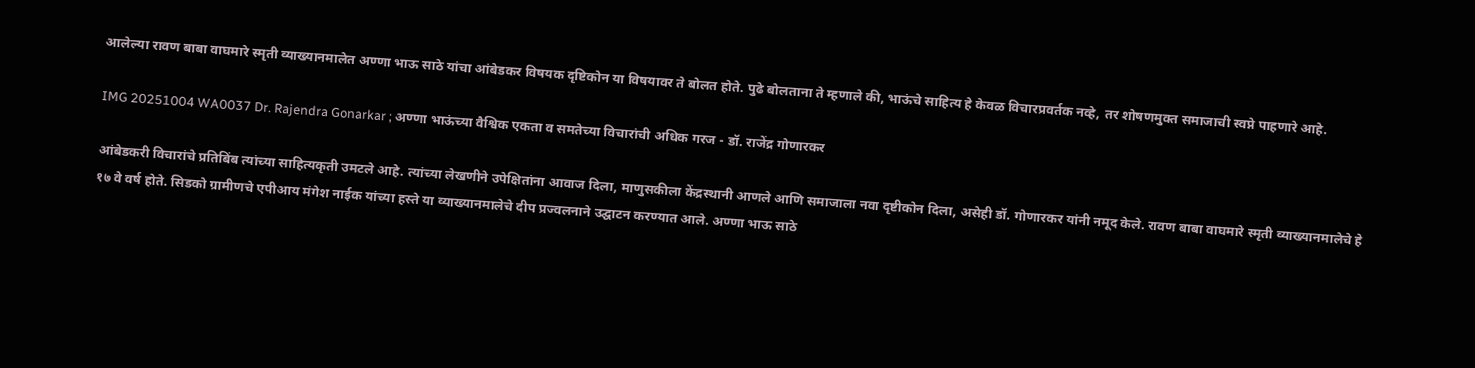आलेल्या रावण बाबा वाघमारे स्मृती व्याख्यानमालेत अण्णा भाऊ साठे यांचा आंबेडकर विषयक दृष्टिकोन या विषयावर ते बोलत होते. पुढे बोलताना ते म्हणाले की, भाऊंचे साहित्य हे केवळ विचारप्रवर्तक नव्हे, तर शोषणमुक्त समाजाची स्वप्ने पाहणारे आहे.

IMG 20251004 WA0037 Dr. Rajendra Gonarkar ; अण्णा भाऊंच्या वैश्विक एकता व समतेच्या विचारांची अधिक गरज - डॉ. राजेंद्र गोणारकर

आंबेडकरी विचारांचे प्रतिबिंब त्यांच्या साहित्यकृती उमटले आहे. त्यांच्या लेखणीने उपेक्षितांना आवाज दिला, माणुसकीला केंद्रस्थानी आणले आणि समाजाला नवा दृष्टीकोन दिला, असेही डॉ. गोणारकर यांनी नमूद केले. रावण बाबा वाघमारे स्मृती व्याख्यानमालेचे हे १७ वे वर्ष होते. सिडको ग्रामीणचे एपीआय मंगेश नाईक यांच्या हस्ते या व्याख्यानमालेचे दीप प्रज्वलनाने उद्घाटन करण्यात आले. अण्णा भाऊ साठे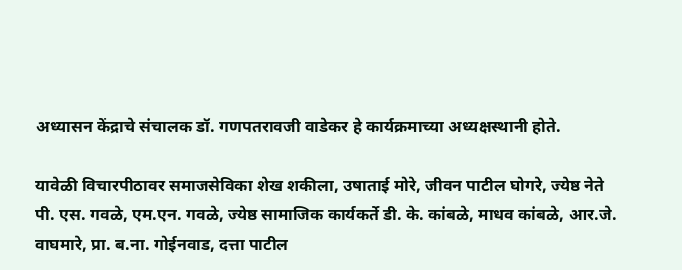अध्यासन केंद्राचे संचालक डॉ. गणपतरावजी वाडेकर हे कार्यक्रमाच्या अध्यक्षस्थानी होते.

यावेळी विचारपीठावर समाजसेविका शेख शकीला, उषाताई मोरे, जीवन पाटील घोगरे, ज्येष्ठ नेते पी. एस. गवळे, एम.एन. गवळे, ज्येष्ठ सामाजिक कार्यकर्ते डी. के. कांबळे, माधव कांबळे, आर.जे. वाघमारे, प्रा. ब.ना. गोईनवाड, दत्ता पाटील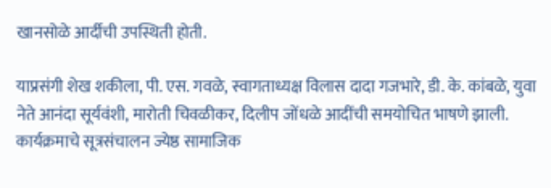खानसोळे आर्दीची उपस्थिती होती.

याप्रसंगी शेख शकीला, पी. एस. गवळे, स्वागताध्यक्ष विलास दादा गजभारे, डी. के. कांबळे, युवा नेते आनंदा सूर्यवंशी, मारोती चिवळीकर, दिलीप जोंधळे आदींची समयोचित भाषणे झाली. कार्यक्रमाचे सूत्रसंचालन ज्येष्ठ सामाजिक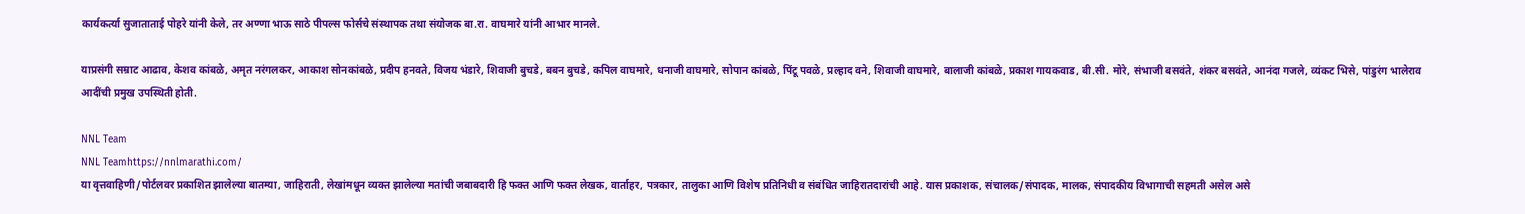कार्यकर्त्या सुजाताताई पोहरे यांनी केले, तर अण्णा भाऊ साठे पीपल्स फोर्सचे संस्थापक तथा संयोजक बा.रा. वाघमारे यांनी आभार मानले.

याप्रसंगी सम्राट आढाव, केशव कांबळे, अमृत नरंगलकर, आकाश सोनकांबळे, प्रदीप हनवते, विजय भंडारे, शिवाजी बुचडे, बबन बुचडे, कपिल वाघमारे, धनाजी वाघमारे, सोपान कांबळे, पिंटू पवळे, प्रल्हाद वने, शिवाजी वाघमारे, बालाजी कांबळे, प्रकाश गायकवाड, बी.सी. मोरे, संभाजी बसवंते, शंकर बसवंते, आनंदा गजले, व्यंकट भिसे, पांडुरंग भालेराव आदींची प्रमुख उपस्थिती होती.

NNL Team
NNL Teamhttps://nnlmarathi.com/
या वृत्तवाहिणी/पोर्टलवर प्रकाशित झालेल्या बातम्या, जाहिराती, लेखांमधून व्यक्त झालेल्या मतांची जबाबदारी हि फक्त आणि फक्त लेखक, वार्ताहर, पत्रकार, तालुका आणि विशेष प्रतिनिधी व संबंधित जाहिरातदारांची आहे. यास प्रकाशक, संचालक/संपादक, मालक, संपादकीय विभागाची सहमती असेल असे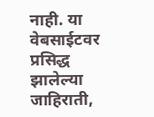नाही. या वेबसाईटवर प्रसिद्ध झालेल्या जाहिराती,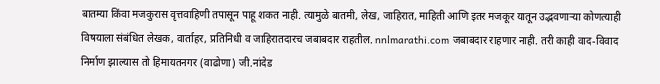बातम्या किंवा मजकुरास वृत्तवाहिणी तपासून पाहू शकत नाही. त्यामुळे बातमी, लेख, जाहिरात, माहिती आणि इतर मजकूर यातून उद्भवणाऱ्या कोणत्याही विषयाला संबंधित लेखक, वार्ताहर, प्रतिनिधी व जाहिरातदारच जबाबदार राहतील. nnlmarathi.com जबाबदार राहणार नाही. तरी काही वाद-विवाद निर्माण झाल्यास तो हिमायतनगर (वाढोणा) जी.नांदेड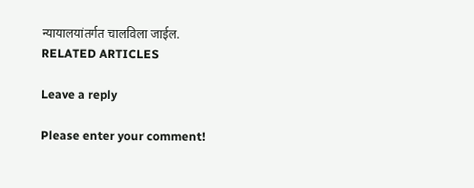न्यायालयांतर्गत चालविला जाईल.
RELATED ARTICLES

Leave a reply

Please enter your comment!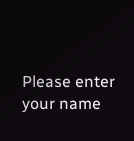Please enter your name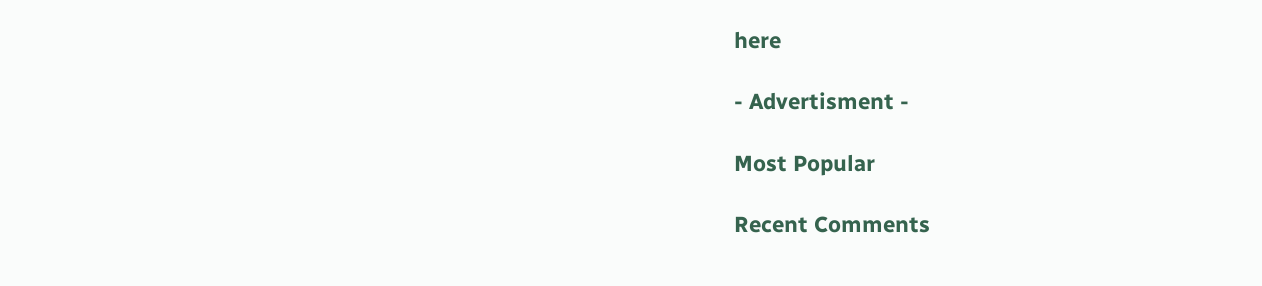here

- Advertisment -

Most Popular

Recent Comments